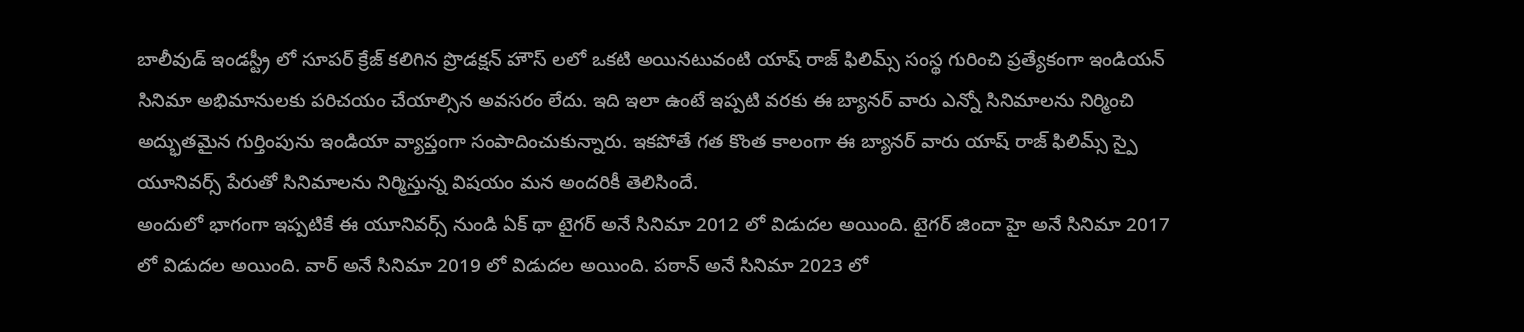బాలీవుడ్ ఇండస్ట్రీ లో సూపర్ క్రేజ్ కలిగిన ప్రొడక్షన్ హౌస్ లలో ఒకటి అయినటువంటి యాష్ రాజ్ ఫిలిమ్స్ సంస్థ గురించి ప్రత్యేకంగా ఇండియన్ సినిమా అభిమానులకు పరిచయం చేయాల్సిన అవసరం లేదు. ఇది ఇలా ఉంటే ఇప్పటి వరకు ఈ బ్యానర్ వారు ఎన్నో సినిమాలను నిర్మించి అద్భుతమైన గుర్తింపును ఇండియా వ్యాప్తంగా సంపాదించుకున్నారు. ఇకపోతే గత కొంత కాలంగా ఈ బ్యానర్ వారు యాష్ రాజ్ ఫిలిమ్స్ స్పై యూనివర్స్ పేరుతో సినిమాలను నిర్మిస్తున్న విషయం మన అందరికీ తెలిసిందే.
అందులో భాగంగా ఇప్పటికే ఈ యూనివర్స్ నుండి ఏక్ థా టైగర్ అనే సినిమా 2012 లో విడుదల అయింది. టైగర్ జిందా హై అనే సినిమా 2017 లో విడుదల అయింది. వార్ అనే సినిమా 2019 లో విడుదల అయింది. పఠాన్ అనే సినిమా 2023 లో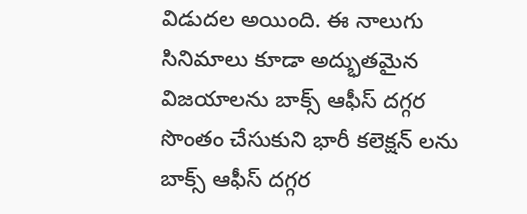విడుదల అయింది. ఈ నాలుగు సినిమాలు కూడా అద్భుతమైన విజయాలను బాక్స్ ఆఫీస్ దగ్గర సొంతం చేసుకుని భారీ కలెక్షన్ లను బాక్స్ ఆఫీస్ దగ్గర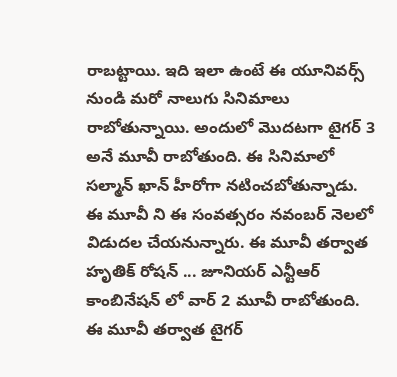రాబట్టాయి. ఇది ఇలా ఉంటే ఈ యూనివర్స్ నుండి మరో నాలుగు సినిమాలు రాబోతున్నాయి. అందులో మొదటగా టైగర్ 3 అనే మూవీ రాబోతుంది. ఈ సినిమాలో సల్మాన్ ఖాన్ హీరోగా నటించబోతున్నాడు.
ఈ మూవీ ని ఈ సంవత్సరం నవంబర్ నెలలో విడుదల చేయనున్నారు. ఈ మూవీ తర్వాత హృతిక్ రోషన్ ... జూనియర్ ఎన్టీఆర్ కాంబినేషన్ లో వార్ 2 మూవీ రాబోతుంది. ఈ మూవీ తర్వాత టైగర్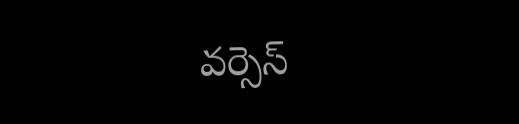వర్సెస్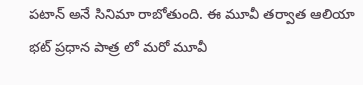పటాన్ అనే సినిమా రాబోతుంది. ఈ మూవీ తర్వాత ఆలియా భట్ ప్రధాన పాత్ర లో మరో మూవీ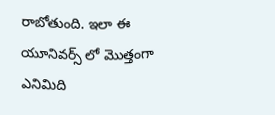రాబోతుంది. ఇలా ఈ యూనివర్స్ లో మొత్తంగా ఎనిమిది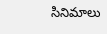సినిమాలు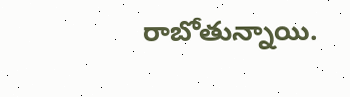రాబోతున్నాయి.